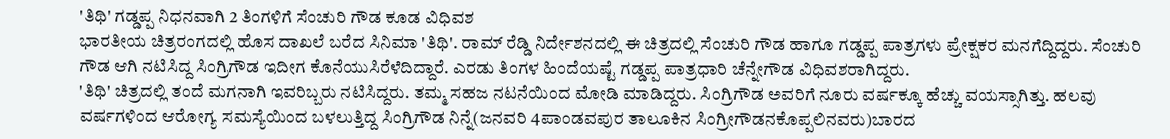'ತಿಥಿ' ಗಡ್ಡಪ್ಪ ನಿಧನವಾಗಿ 2 ತಿಂಗಳಿಗೆ ಸೆಂಚುರಿ ಗೌಡ ಕೂಡ ವಿಧಿವಶ
ಭಾರತೀಯ ಚಿತ್ರರಂಗದಲ್ಲಿ ಹೊಸ ದಾಖಲೆ ಬರೆದ ಸಿನಿಮಾ 'ತಿಥಿ'. ರಾಮ್ ರೆಡ್ಡಿ ನಿರ್ದೇಶನದಲ್ಲಿ ಈ ಚಿತ್ರದಲ್ಲಿ ಸೆಂಚುರಿ ಗೌಡ ಹಾಗೂ ಗಡ್ಡಪ್ಪ ಪಾತ್ರಗಳು ಪ್ರೇಕ್ಷಕರ ಮನಗೆದ್ದಿದ್ದರು. ಸೆಂಚುರಿ ಗೌಡ ಆಗಿ ನಟಿಸಿದ್ದ ಸಿಂಗ್ರಿಗೌಡ ಇದೀಗ ಕೊನೆಯುಸಿರೆಳೆದಿದ್ದಾರೆ. ಎರಡು ತಿಂಗಳ ಹಿಂದೆಯಷ್ಟೆ ಗಡ್ಡಪ್ಪ ಪಾತ್ರಧಾರಿ ಚೆನ್ನೇಗೌಡ ವಿಧಿವಶರಾಗಿದ್ದರು.
'ತಿಥಿ' ಚಿತ್ರದಲ್ಲಿ ತಂದೆ ಮಗನಾಗಿ ಇವರಿಬ್ಬರು ನಟಿಸಿದ್ದರು. ತಮ್ಮ ಸಹಜ ನಟನೆಯಿಂದ ಮೋಡಿ ಮಾಡಿದ್ದರು. ಸಿಂಗ್ರಿಗೌಡ ಅವರಿಗೆ ನೂರು ವರ್ಷಕ್ಕೂ ಹೆಚ್ಚು ವಯಸ್ಸಾಗಿತ್ತು. ಹಲವು ವರ್ಷಗಳಿಂದ ಆರೋಗ್ಯ ಸಮಸ್ಯೆಯಿಂದ ಬಳಲುತ್ತಿದ್ದ ಸಿಂಗ್ರಿಗೌಡ ನಿನ್ನೆ(ಜನವರಿ 4ಪಾಂಡವಪುರ ತಾಲೂಕಿನ ಸಿಂಗ್ರೀಗೌಡನಕೊಪ್ಪಲಿನವರು)ಬಾರದ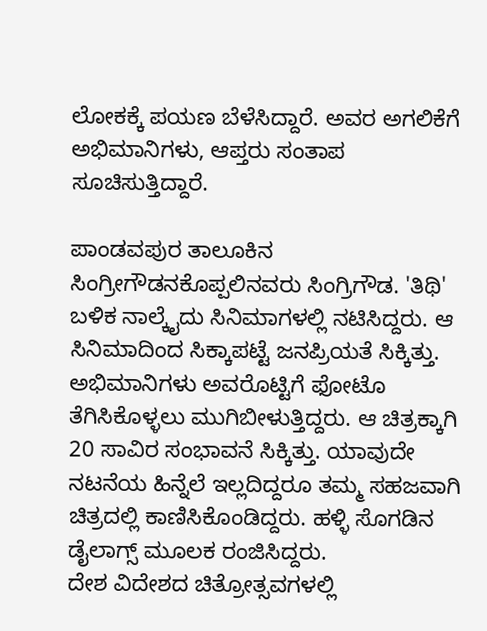ಲೋಕಕ್ಕೆ ಪಯಣ ಬೆಳೆಸಿದ್ದಾರೆ. ಅವರ ಅಗಲಿಕೆಗೆ ಅಭಿಮಾನಿಗಳು, ಆಪ್ತರು ಸಂತಾಪ ಸೂಚಿಸುತ್ತಿದ್ದಾರೆ.

ಪಾಂಡವಪುರ ತಾಲೂಕಿನ ಸಿಂಗ್ರೀಗೌಡನಕೊಪ್ಪಲಿನವರು ಸಿಂಗ್ರಿಗೌಡ. 'ತಿಥಿ' ಬಳಿಕ ನಾಲ್ಕೈದು ಸಿನಿಮಾಗಳಲ್ಲಿ ನಟಿಸಿದ್ದರು. ಆ ಸಿನಿಮಾದಿಂದ ಸಿಕ್ಕಾಪಟ್ಟೆ ಜನಪ್ರಿಯತೆ ಸಿಕ್ಕಿತ್ತು. ಅಭಿಮಾನಿಗಳು ಅವರೊಟ್ಟಿಗೆ ಫೋಟೊ ತೆಗಿಸಿಕೊಳ್ಳಲು ಮುಗಿಬೀಳುತ್ತಿದ್ದರು. ಆ ಚಿತ್ರಕ್ಕಾಗಿ 20 ಸಾವಿರ ಸಂಭಾವನೆ ಸಿಕ್ಕಿತ್ತು. ಯಾವುದೇ ನಟನೆಯ ಹಿನ್ನೆಲೆ ಇಲ್ಲದಿದ್ದರೂ ತಮ್ಮ ಸಹಜವಾಗಿ ಚಿತ್ರದಲ್ಲಿ ಕಾಣಿಸಿಕೊಂಡಿದ್ದರು. ಹಳ್ಳಿ ಸೊಗಡಿನ ಡೈಲಾಗ್ಸ್ ಮೂಲಕ ರಂಜಿಸಿದ್ದರು.
ದೇಶ ವಿದೇಶದ ಚಿತ್ರೋತ್ಸವಗಳಲ್ಲಿ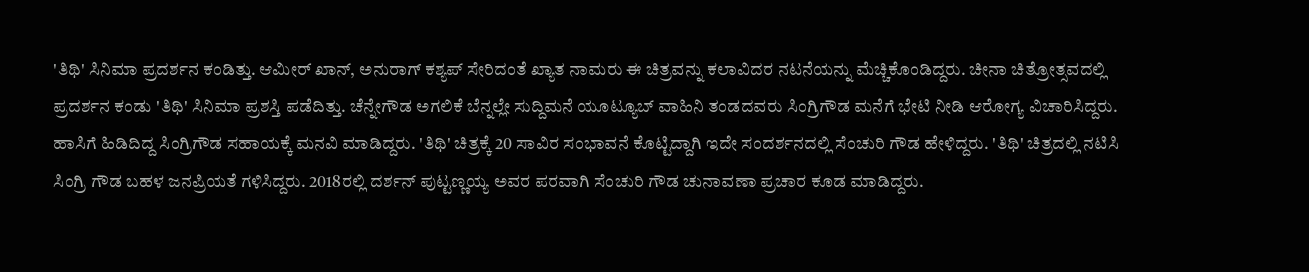'ತಿಥಿ' ಸಿನಿಮಾ ಪ್ರದರ್ಶನ ಕಂಡಿತ್ತು. ಆಮೀರ್ ಖಾನ್, ಅನುರಾಗ್ ಕಶ್ಯಪ್ ಸೇರಿದಂತೆ ಖ್ಯಾತ ನಾಮರು ಈ ಚಿತ್ರವನ್ನು ಕಲಾವಿದರ ನಟನೆಯನ್ನು ಮೆಚ್ಚಿಕೊಂಡಿದ್ದರು. ಚೀನಾ ಚಿತ್ರೋತ್ಸವದಲ್ಲಿ ಪ್ರದರ್ಶನ ಕಂಡು 'ತಿಥಿ' ಸಿನಿಮಾ ಪ್ರಶಸ್ತಿ ಪಡೆದಿತ್ತು. ಚೆನ್ನೇಗೌಡ ಅಗಲಿಕೆ ಬೆನ್ನಲ್ಲೇ ಸುದ್ದಿಮನೆ ಯೂಟ್ಯೂಬ್ ವಾಹಿನಿ ತಂಡದವರು ಸಿಂಗ್ರಿಗೌಡ ಮನೆಗೆ ಭೇಟಿ ನೀಡಿ ಆರೋಗ್ಯ ವಿಚಾರಿಸಿದ್ದರು.
ಹಾಸಿಗೆ ಹಿಡಿದಿದ್ದ ಸಿಂಗ್ರಿಗೌಡ ಸಹಾಯಕ್ಕೆ ಮನವಿ ಮಾಡಿದ್ದರು. 'ತಿಥಿ' ಚಿತ್ರಕ್ಕೆ 20 ಸಾವಿರ ಸಂಭಾವನೆ ಕೊಟ್ಟಿದ್ದಾಗಿ ಇದೇ ಸಂದರ್ಶನದಲ್ಲಿ ಸೆಂಚುರಿ ಗೌಡ ಹೇಳಿದ್ದರು. 'ತಿಥಿ' ಚಿತ್ರದಲ್ಲಿ ನಟಿಸಿ ಸಿಂಗ್ರಿ ಗೌಡ ಬಹಳ ಜನಪ್ರಿಯತೆ ಗಳಿಸಿದ್ದರು. 2018ರಲ್ಲಿ ದರ್ಶನ್ ಪುಟ್ಟಣ್ಣಯ್ಯ ಅವರ ಪರವಾಗಿ ಸೆಂಚುರಿ ಗೌಡ ಚುನಾವಣಾ ಪ್ರಚಾರ ಕೂಡ ಮಾಡಿದ್ದರು.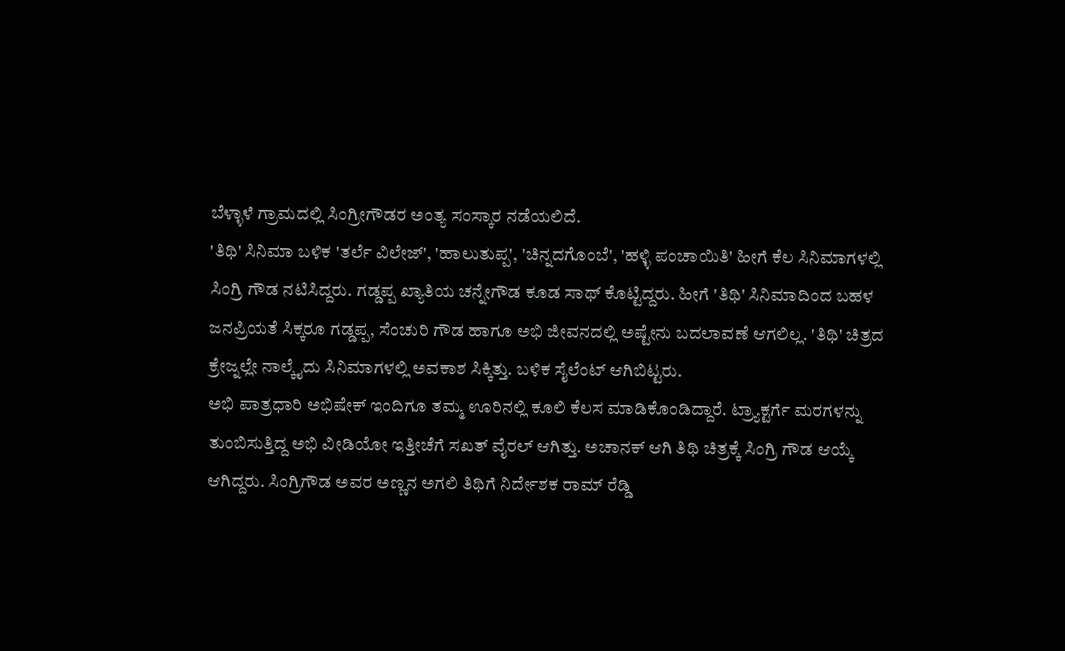ಬೆಳ್ಳಾಳೆ ಗ್ರಾಮದಲ್ಲಿ ಸಿಂಗ್ರೀಗೌಡರ ಅಂತ್ಯ ಸಂಸ್ಕಾರ ನಡೆಯಲಿದೆ.
'ತಿಥಿ' ಸಿನಿಮಾ ಬಳಿಕ 'ತರ್ಲೆ ವಿಲೇಜ್', 'ಹಾಲುತುಪ್ಪ', 'ಚಿನ್ನದಗೊಂಬೆ', 'ಹಳ್ಳಿ ಪಂಚಾಯಿತಿ' ಹೀಗೆ ಕೆಲ ಸಿನಿಮಾಗಳಲ್ಲಿ ಸಿಂಗ್ರಿ ಗೌಡ ನಟಿಸಿದ್ದರು. ಗಡ್ಡಪ್ಪ ಖ್ಯಾತಿಯ ಚನ್ನೇಗೌಡ ಕೂಡ ಸಾಥ್ ಕೊಟ್ಟಿದ್ದರು. ಹೀಗೆ 'ತಿಥಿ' ಸಿನಿಮಾದಿಂದ ಬಹಳ ಜನಪ್ರಿಯತೆ ಸಿಕ್ಕರೂ ಗಡ್ಡಪ್ಪ, ಸೆಂಚುರಿ ಗೌಡ ಹಾಗೂ ಅಭಿ ಜೀವನದಲ್ಲಿ ಅಷ್ಟೇನು ಬದಲಾವಣೆ ಆಗಲಿಲ್ಲ. 'ತಿಥಿ' ಚಿತ್ರದ ಕ್ರೇಜ್ನಲ್ಲೇ ನಾಲ್ಕೈದು ಸಿನಿಮಾಗಳಲ್ಲಿ ಅವಕಾಶ ಸಿಕ್ಕಿತ್ತು. ಬಳಿಕ ಸೈಲೆಂಟ್ ಆಗಿಬಿಟ್ಟರು.
ಅಭಿ ಪಾತ್ರಧಾರಿ ಅಭಿಷೇಕ್ ಇಂದಿಗೂ ತಮ್ಮ ಊರಿನಲ್ಲಿ ಕೂಲಿ ಕೆಲಸ ಮಾಡಿಕೊಂಡಿದ್ದಾರೆ. ಟ್ರ್ಯಾಕ್ಟರ್ಗೆ ಮರಗಳನ್ನು ತುಂಬಿಸುತ್ತಿದ್ದ ಅಭಿ ವೀಡಿಯೋ ಇತ್ತೀಚೆಗೆ ಸಖತ್ ವೈರಲ್ ಆಗಿತ್ತು. ಅಚಾನಕ್ ಆಗಿ ತಿಥಿ ಚಿತ್ರಕ್ಕೆ ಸಿಂಗ್ರಿ ಗೌಡ ಆಯ್ಕೆ ಆಗಿದ್ದರು. ಸಿಂಗ್ರಿಗೌಡ ಅವರ ಅಣ್ಣನ ಅಗಲಿ ತಿಥಿಗೆ ನಿರ್ದೇಶಕ ರಾಮ್ ರೆಡ್ಡಿ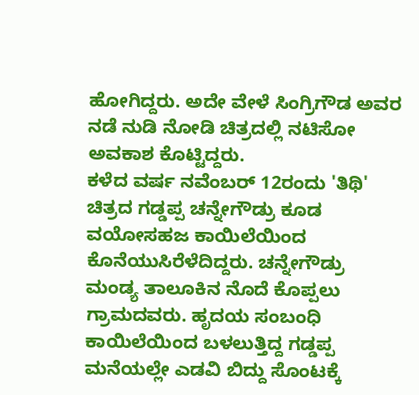ಹೋಗಿದ್ದರು. ಅದೇ ವೇಳೆ ಸಿಂಗ್ರಿಗೌಡ ಅವರ ನಡೆ ನುಡಿ ನೋಡಿ ಚಿತ್ರದಲ್ಲಿ ನಟಿಸೋ ಅವಕಾಶ ಕೊಟ್ಟಿದ್ದರು.
ಕಳೆದ ವರ್ಷ ನವೆಂಬರ್ 12ರಂದು 'ತಿಥಿ' ಚಿತ್ರದ ಗಡ್ಡಪ್ಪ ಚನ್ನೇಗೌಡ್ರು ಕೂಡ ವಯೋಸಹಜ ಕಾಯಿಲೆಯಿಂದ ಕೊನೆಯುಸಿರೆಳೆದಿದ್ದರು. ಚನ್ನೇಗೌಡ್ರು ಮಂಡ್ಯ ತಾಲೂಕಿನ ನೊದೆ ಕೊಪ್ಪಲು ಗ್ರಾಮದವರು. ಹೃದಯ ಸಂಬಂಧಿ ಕಾಯಿಲೆಯಿಂದ ಬಳಲುತ್ತಿದ್ದ ಗಡ್ಡಪ್ಪ ಮನೆಯಲ್ಲೇ ಎಡವಿ ಬಿದ್ದು ಸೊಂಟಕ್ಕೆ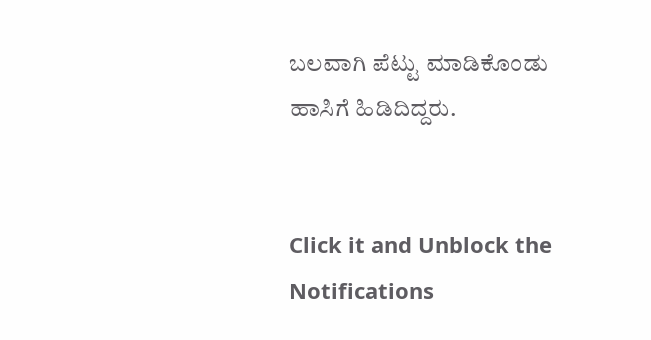ಬಲವಾಗಿ ಪೆಟ್ಟು ಮಾಡಿಕೊಂಡು ಹಾಸಿಗೆ ಹಿಡಿದಿದ್ದರು.


Click it and Unblock the Notifications